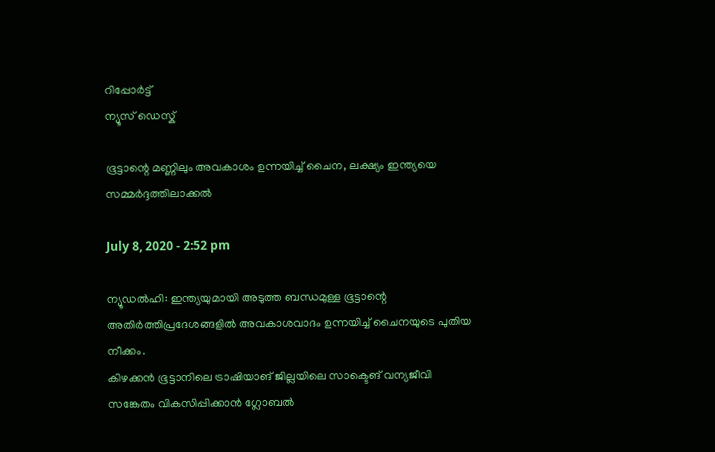റിപ്പോര്‍ട്ട്
ന്യൂസ് ഡെസ്ക്

ഭൂട്ടാന്റെ മണ്ണിലും അവകാശം ഉന്നയിച്ച് ചൈന, ലക്ഷ്യം ഇന്ത്യയെ സമ്മര്‍ദ്ദത്തിലാക്കല്‍

July 8, 2020 - 2:52 pm

ന്യൂഡല്‍ഹി: ഇന്ത്യയുമായി അടുത്ത ബന്ധമുള്ള ഭൂട്ടാന്റെ അതിര്‍ത്തിപ്രദേശങ്ങളില്‍ അവകാശവാദം ഉന്നയിച്ച്‌ ചൈനയുടെ പുതിയ നീക്കം.
കിഴക്കന്‍ ഭൂട്ടാനിലെ ട്രാഷിയാങ് ജില്ലയിലെ സാക്ടെങ് വന്യജീവി സങ്കേതം വികസിപ്പിക്കാന്‍ ഗ്ലോബല്‍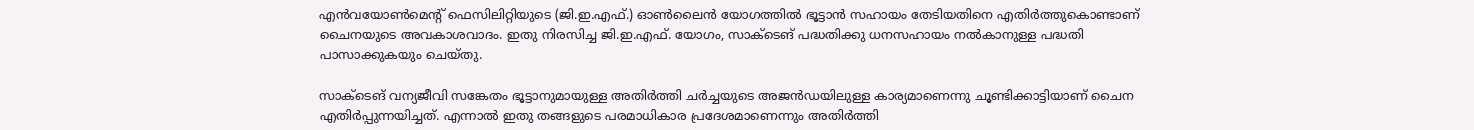എന്‍വയോണ്‍മെന്റ് ഫെസിലിറ്റിയുടെ (ജി.ഇ.എഫ്.) ഓണ്‍ലൈന്‍ യോഗത്തില്‍ ഭൂട്ടാന്‍ സഹായം തേടിയതിനെ എതിര്‍ത്തുകൊണ്ടാണ് ചൈനയുടെ അവകാശവാദം. ഇതു നിരസിച്ച ജി.ഇ.എഫ്. യോഗം, സാക്ടെങ് പദ്ധതിക്കു ധനസഹായം നല്‍കാനുള്ള പദ്ധതി പാസാക്കുകയും ചെയ്തു.

സാക്ടെങ് വന്യജീവി സങ്കേതം ഭൂട്ടാനുമായുള്ള അതിര്‍ത്തി ചര്‍ച്ചയുടെ അജന്‍ഡയിലുള്ള കാര്യമാണെന്നു ചൂണ്ടിക്കാട്ടിയാണ് ചൈന എതിര്‍പ്പുന്നയിച്ചത്. എന്നാല്‍ ഇതു തങ്ങളുടെ പരമാധികാര പ്രദേശമാണെന്നും അതിര്‍ത്തി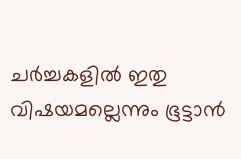ചര്‍ച്ചകളില്‍ ഇതു വിഷയമല്ലെന്നും ഭൂട്ടാന്‍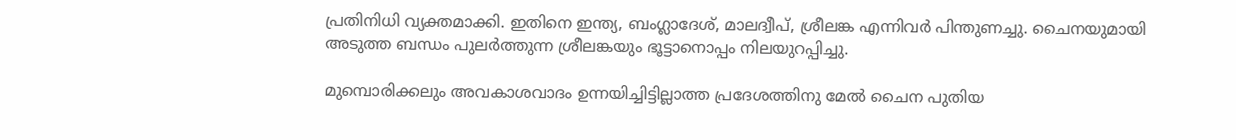പ്രതിനിധി വ്യക്തമാക്കി. ഇതിനെ ഇന്ത്യ, ബംഗ്ലാദേശ്, മാലദ്വീപ്, ശ്രീലങ്ക എന്നിവര്‍ പിന്തുണച്ചു. ചൈനയുമായി അടുത്ത ബന്ധം പുലര്‍ത്തുന്ന ശ്രീലങ്കയും ഭൂട്ടാനൊപ്പം നിലയുറപ്പിച്ചു.

മുമ്പൊരിക്കലും അവകാശവാദം ഉന്നയിച്ചിട്ടില്ലാത്ത പ്രദേശത്തിനു മേല്‍ ചൈന പുതിയ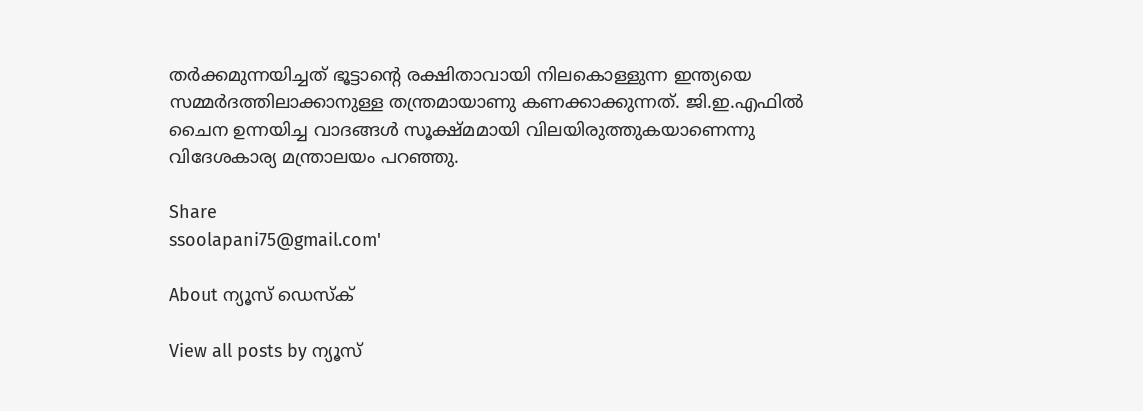തര്‍ക്കമുന്നയിച്ചത് ഭൂട്ടാന്റെ രക്ഷിതാവായി നിലകൊള്ളുന്ന ഇന്ത്യയെ സമ്മര്‍ദത്തിലാക്കാനുള്ള തന്ത്രമായാണു കണക്കാക്കുന്നത്. ജി.ഇ.എഫില്‍ ചൈന ഉന്നയിച്ച വാദങ്ങള്‍ സൂക്ഷ്മമായി വിലയിരുത്തുകയാണെന്നു വിദേശകാര്യ മന്ത്രാലയം പറഞ്ഞു.

Share
ssoolapani75@gmail.com'

About ന്യൂസ് ഡെസ്ക്

View all posts by ന്യൂസ്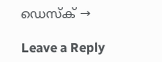ഡെസ്ക് →

Leave a Reply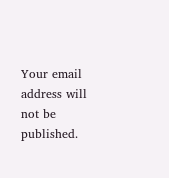Your email address will not be published.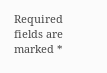Required fields are marked *